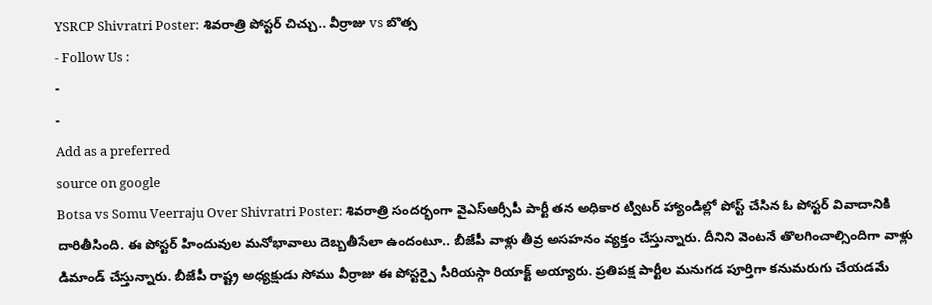YSRCP Shivratri Poster: శివరాత్రి పోస్టర్ చిచ్చు.. వీర్రాజు vs బొత్స
- Follow Us :
-
-
Add as a preferred
source on google
Botsa vs Somu Veerraju Over Shivratri Poster: శివరాత్రి సందర్భంగా వైఎస్ఆర్సీపీ పార్టీ తన అధికార ట్విటర్ హ్యాండిల్లో పోస్ట్ చేసిన ఓ పోస్టర్ వివాదానికి దారితీసింది. ఈ పోస్టర్ హిందువుల మనోభావాలు దెబ్బతీసేలా ఉందంటూ.. బీజేపీ వాళ్లు తీవ్ర అసహనం వ్యక్తం చేస్తున్నారు. దీనిని వెంటనే తొలగించాల్సిందిగా వాళ్లు డిమాండ్ చేస్తున్నారు. బీజేపీ రాష్ట్ర అధ్యక్షుడు సోము వీర్రాజు ఈ పోస్టర్పై సీరియస్గా రియాక్ట్ అయ్యారు. ప్రతిపక్ష పార్టీల మనుగడ పూర్తిగా కనుమరుగు చేయడమే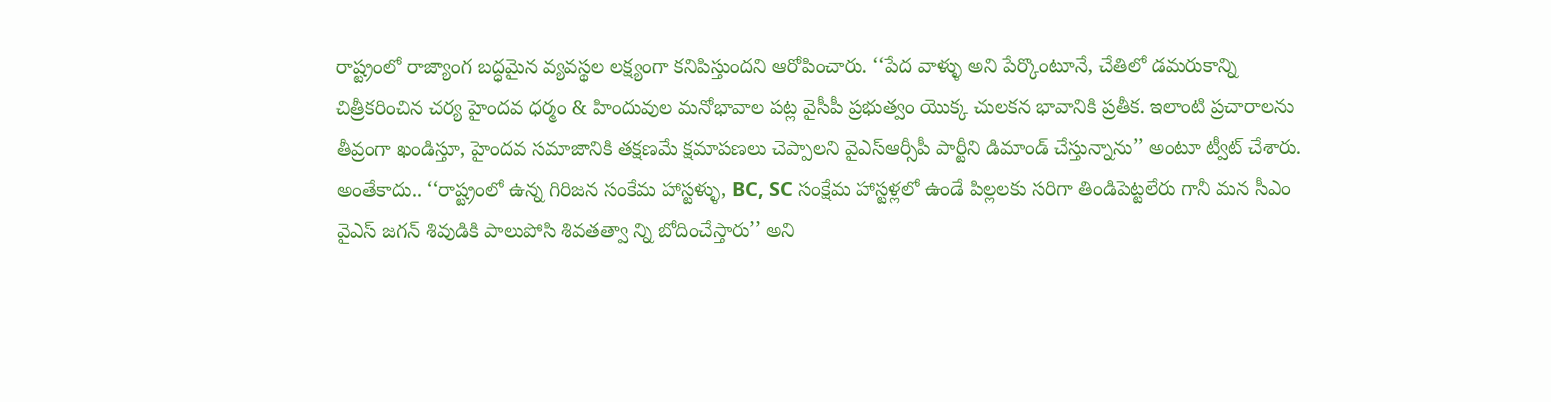రాష్ట్రంలో రాజ్యాంగ బద్ధమైన వ్యవస్థల లక్ష్యంగా కనిపిస్తుందని ఆరోపించారు. ‘‘పేద వాళ్ళు అని పేర్కొంటూనే, చేతిలో డమరుకాన్ని చిత్రీకరించిన చర్య హైందవ ధర్మం & హిందువుల మనోభావాల పట్ల వైసీపీ ప్రభుత్వం యొక్క చులకన భావానికి ప్రతీక. ఇలాంటి ప్రచారాలను తీవ్రంగా ఖండిస్తూ, హైందవ సమాజానికి తక్షణమే క్షమాపణలు చెప్పాలని వైఎస్ఆర్సీపీ పార్టీని డిమాండ్ చేస్తున్నాను’’ అంటూ ట్వీట్ చేశారు. అంతేకాదు.. ‘‘రాష్ట్రంలో ఉన్న గిరిజన సంకేమ హాస్టళ్ళు, BC, SC సంక్షేమ హాస్టళ్లలో ఉండే పిల్లలకు సరిగా తిండిపెట్టలేరు గానీ మన సీఎం వైఎస్ జగన్ శివుడికి పాలుపోసి శివతత్వా న్ని బోదించేస్తారు’’ అని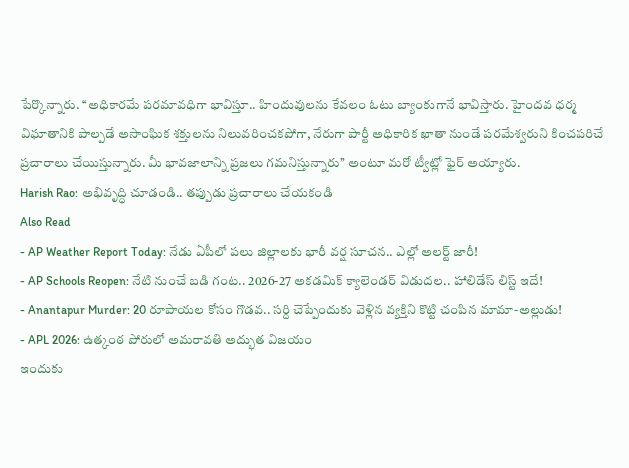పేర్కొన్నారు. ‘‘అధికారమే పరమావధిగా భావిస్తూ.. హిందువులను కేవలం ఓటు బ్యాంకుగానే భావిస్తారు. హైందవ ధర్మ విఘాతానికి పాల్పడే అసాంఘిక శక్తులను నిలువరించకపోగా, నేరుగా పార్టీ అధికారిక ఖాతా నుండే పరమేశ్వరుని కించపరిచే ప్రచారాలు చేయిస్తున్నారు. మీ భావజాలాన్ని ప్రజలు గమనిస్తున్నారు’’ అంటూ మరో ట్వీట్లో ఫైర్ అయ్యారు.
Harish Rao: అభివృద్ధి చూడండి.. తప్పుడు ప్రచారాలు చేయకండి
Also Read
- AP Weather Report Today: నేడు ఏపీలో పలు జిల్లాలకు భారీ వర్ష సూచన.. ఎల్లో అలర్ట్ జారీ!
- AP Schools Reopen: నేటి నుంచే బడి గంట.. 2026-27 అకడమిక్ క్యాలెండర్ విడుదల.. హాలిడేస్ లిస్ట్ ఇదే!
- Anantapur Murder: 20 రూపాయల కోసం గొడవ.. సర్ది చెప్పేందుకు వెళ్లిన వ్యక్తిని కొట్టి చంపిన మామా-అల్లుడు!
- APL 2026: ఉత్కంఠ పోరులో అమరావతి అద్భుత విజయం
ఇందుకు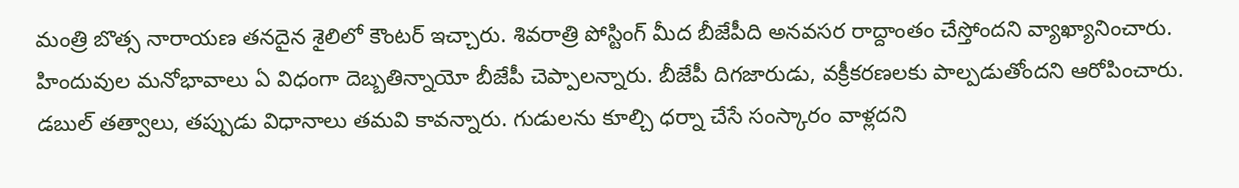మంత్రి బొత్స నారాయణ తనదైన శైలిలో కౌంటర్ ఇచ్చారు. శివరాత్రి పోస్టింగ్ మీద బీజేపీది అనవసర రాద్దాంతం చేస్తోందని వ్యాఖ్యానించారు. హిందువుల మనోభావాలు ఏ విధంగా దెబ్బతిన్నాయో బీజేపీ చెప్పాలన్నారు. బీజేపీ దిగజారుడు, వక్రీకరణలకు పాల్పడుతోందని ఆరోపించారు. డబుల్ తత్వాలు, తప్పుడు విధానాలు తమవి కావన్నారు. గుడులను కూల్చి ధర్నా చేసే సంస్కారం వాళ్లదని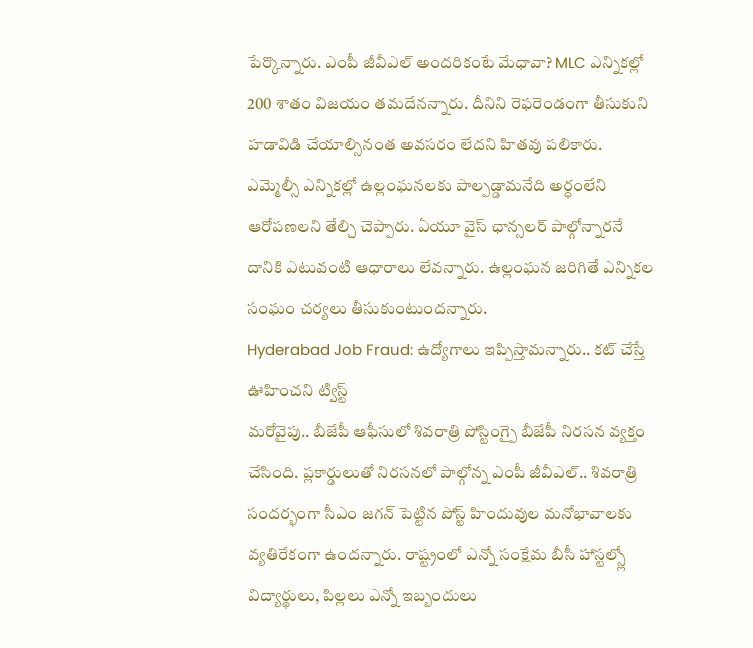పేర్కొన్నారు. ఎంపీ జీవీఎల్ అందరికంటే మేధావా? MLC ఎన్నికల్లో 200 శాతం విజయం తమదేనన్నారు. దీనిని రెఫరెండంగా తీసుకుని హడావిడి చేయాల్సినంత అవసరం లేదని హితవు పలికారు. ఎమ్మెల్సీ ఎన్నికల్లో ఉల్లంఘనలకు పాల్పడ్డామనేది అర్ధంలేని ఆరోపణలని తేల్చి చెప్పారు. ఏయూ వైస్ ఛాన్సలర్ పాల్గోన్నారనే దానికి ఎటువంటి ఆధారాలు లేవన్నారు. ఉల్లంఘన జరిగితే ఎన్నికల సంఘం చర్యలు తీసుకుంటుందన్నారు.
Hyderabad Job Fraud: ఉద్యోగాలు ఇప్పిస్తామన్నారు.. కట్ చేస్తే ఊహించని ట్విస్ట్
మరోవైపు.. బీజేపీ ఆఫీసులో శివరాత్రి పోస్టింగ్పై బీజేపీ నిరసన వ్యక్తం చేసింది. ప్లకార్డులుతో నిరసనలో పాల్గోన్న ఎంపీ జీవీఎల్.. శివరాత్రి సందర్భంగా సీఎం జగన్ పెట్టిన పోస్ట్ హిందువుల మనోభావాలకు వ్యతిరేకంగా ఉందన్నారు. రాష్ట్రంలో ఎన్నో సంక్షేమ బీసీ హాస్టల్స్లో విద్యార్థులు, పిల్లలు ఎన్నో ఇబ్బందులు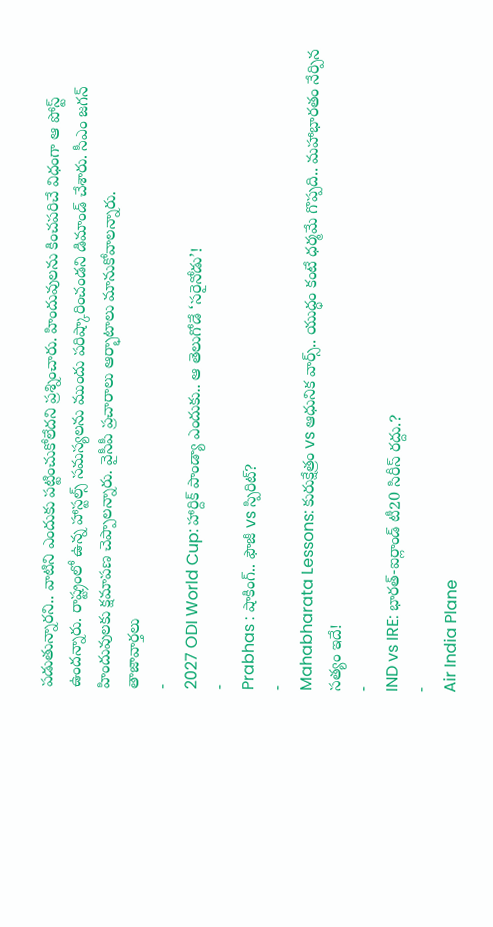పడుతున్నారని.. వాటిని ఎందుకు పట్టించుకోలేదని ప్రశ్నించారు. హిందువులను కించపరిచే విధంగా ఆ పోస్ట్ ఉందన్నారు. రాష్ట్రంలో ఉన్న హాస్టల్స్ సమస్యలను ముందు పరిష్కారించండని డిమాండ్ చేశారు. సీఎం జగన్ హిందువులకు క్షమాపణ చెప్పాలన్నారు. వైసీపీ ప్రచారాలు ఆర్భాటాలు మానుకోవాలన్నారు.
తాజావార్తలు
-
2027 ODI World Cup: హార్దిక్ పాండ్యా ఎందుకు.. ఆ తెలుగోడే ‘సరైనోడు’!
-
Prabhas : షాకింగ్.. ఫౌజీ vs స్పిరిట్?
-
Mahabharata Lessons: కురుక్షేత్రం vs ఆధునిక వార్స్.. యుద్ధం కంటే ధర్మమే గొప్పది.. మహాభారతం నేర్పిన సత్యం ఇదే!
-
IND vs IRE: భారత్-ఐర్లాండ్ టీ20 సిరీస్ రద్దు.?
-
Air India Plane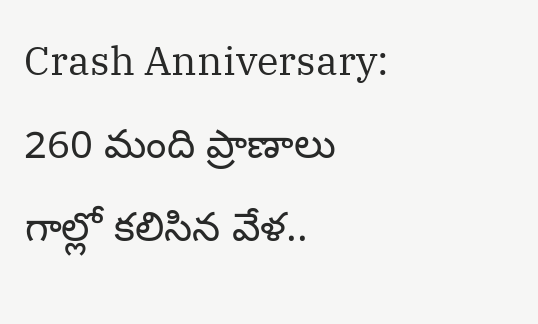Crash Anniversary: 260 మంది ప్రాణాలు గాల్లో కలిసిన వేళ..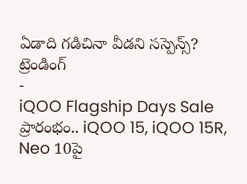ఏడాది గడిచినా వీడని సస్పెన్స్?
ట్రెండింగ్
-
iQOO Flagship Days Sale ప్రారంభం.. iQOO 15, iQOO 15R, Neo 10పై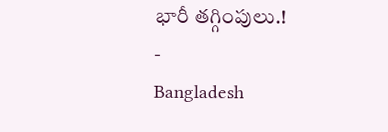భారీ తగ్గింపులు.!
-
Bangladesh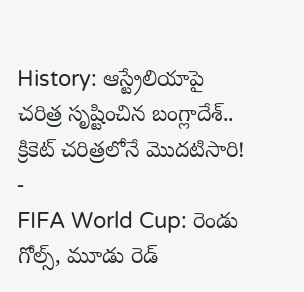History: ఆస్ట్రేలియాపై చరిత్ర సృష్టించిన బంగ్లాదేశ్.. క్రికెట్ చరిత్రలోనే మొదటిసారి!
-
FIFA World Cup: రెండు గోల్స్, మూడు రెడ్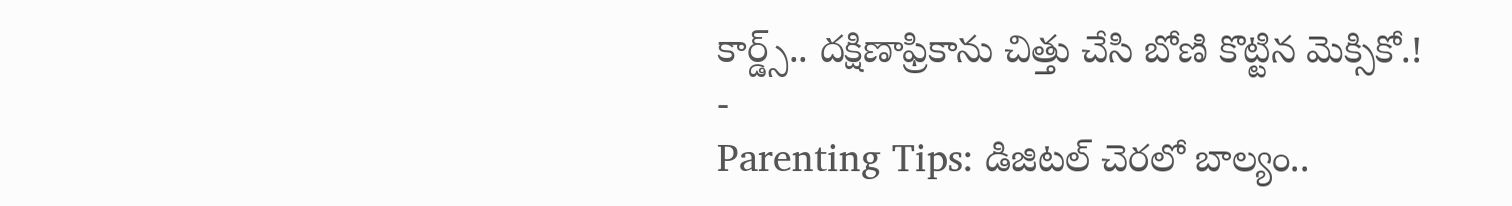కార్డ్స్.. దక్షిణాఫ్రికాను చిత్తు చేసి బోణి కొట్టిన మెక్సికో.!
-
Parenting Tips: డిజిటల్ చెరలో బాల్యం..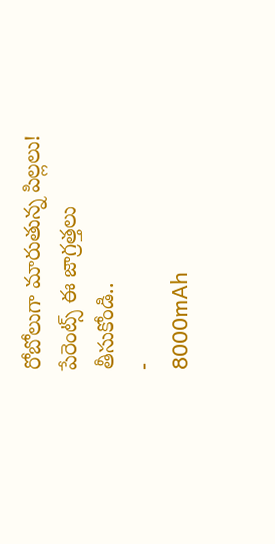రోబోలుగా మారుతున్న పిల్లలు! పేరెంట్స్ ఈ జాగ్రత్తలు తీసుకోండి..
-
8000mAh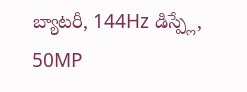బ్యాటరీ, 144Hz డిస్ప్లే, 50MP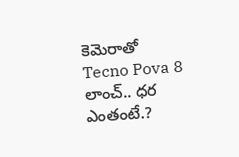కెమెరాతో Tecno Pova 8 లాంచ్.. ధర ఎంతంటే.?